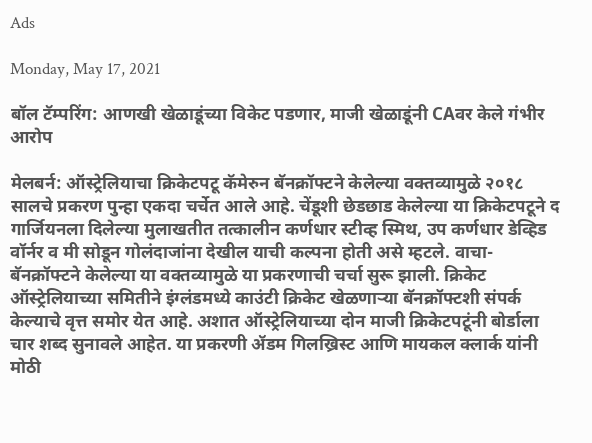Ads

Monday, May 17, 2021

बॉल टॅम्परिंग: आणखी खेळाडूंच्या विकेट पडणार, माजी खेळाडूंनी CAवर केले गंभीर आरोप

मेलबर्न: ऑस्ट्रेलियाचा क्रिकेटपटू कॅमेरुन बॅनक्रॉफ्टने केलेल्या वक्तव्यामुळे २०१८ सालचे प्रकरण पुन्हा एकदा चर्चेत आले आहे. चेंडूशी छेडछाड केलेल्या या क्रिकेटपटूने द गार्जियनला दिलेल्या मुलाखतीत तत्कालीन कर्णधार स्टीव्ह स्मिथ, उप कर्णधार डेव्हिड वॉर्नर व मी सोडून गोलंदाजांना देखील याची कल्पना होती असे म्हटले. वाचा- बॅनक्रॉफ्टने केलेल्या या वक्तव्यामुळे या प्रकरणाची चर्चा सुरू झाली. क्रिकेट ऑस्ट्रेलियाच्या समितीने इंग्लंडमध्ये काउंटी क्रिकेट खेळणाऱ्या बॅनक्रॉफ्टशी संपर्क केल्याचे वृत्त समोर येत आहे. अशात ऑस्ट्रेलियाच्या दोन माजी क्रिकेटपटूंनी बोर्डाला चार शब्द सुनावले आहेत. या प्रकरणी ॲडम गिलख्रिस्ट आणि मायकल क्लार्क यांनी मोठी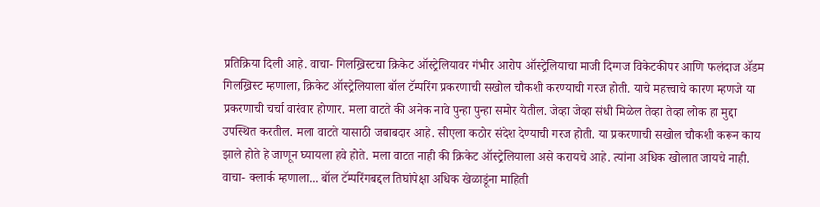प्रतिक्रिया दिली आहे. वाचा- गिलख्रिस्टचा क्रिकेट ऑस्ट्रेलियावर गंभीर आरोप ऑस्ट्रेलियाचा माजी दिग्गज विकेटकीपर आणि फलंदाज ॲडम गिलख्रिस्ट म्हणाला, क्रिकेट ऑस्ट्रेलियाला बॉल टॅम्परिंग प्रकरणाची सखोल चौकशी करण्याची गरज होती. याचे महत्त्वाचे कारण म्हणजे या प्रकरणाची चर्चा वारंवार होणार. मला वाटते की अनेक नावे पुन्हा पुन्हा समोर येतील. जेव्हा जेव्हा संधी मिळेल तेव्हा तेव्हा लोक हा मुद्दा उपस्थित करतील. मला वाटते यासाठी जबाबदार आहे. सीएला कठोर संदेश देण्याची गरज होती. या प्रकरणाची सखोल चौकशी करून काय झाले होते हे जाणून घ्यायला हवे होते. मला वाटत नाही की क्रिकेट ऑस्ट्रेलियाला असे करायचे आहे. त्यांना अधिक खोलात जायचे नाही. वाचा- क्लार्क म्हणाला... बॉल टॅम्परिंगबद्दल तिघांपेक्षा अधिक खेळाडूंना माहिती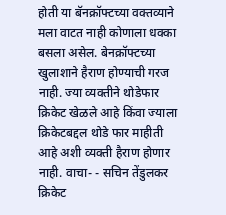होती या बॅनक्रॉफ्टच्या वक्तव्याने मला वाटत नाही कोणाला धक्का बसला असेल. बेनक्रॉफ्टच्या खुलाशाने हैराण होण्याची गरज नाही. ज्या व्यक्तीने थोडेफार क्रिकेट खेळले आहे किंवा ज्याला क्रिकेटबद्दल थोडे फार माहीती आहे अशी व्यक्ती हैराण होणार नाही. वाचा- - सचिन तेंडुलकर क्रिकेट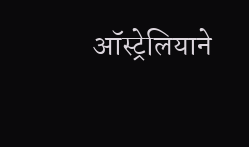ऑस्ट्रेलियाने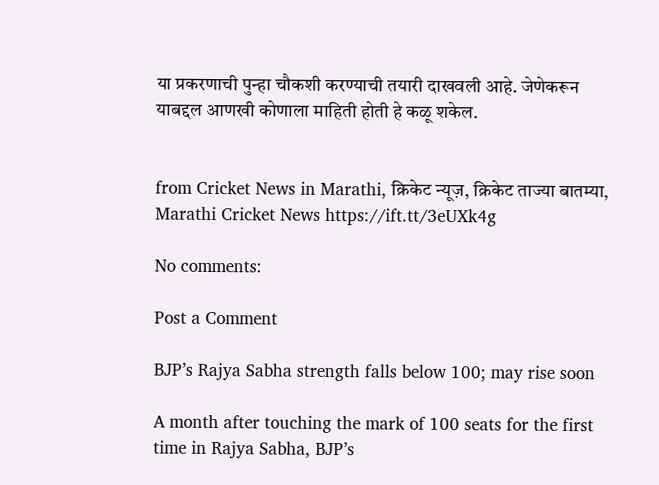या प्रकरणाची पुन्हा चौकशी करण्याची तयारी दाखवली आहे. जेणेकरून याबद्दल आणखी कोणाला माहिती होती हे कळू शकेल.


from Cricket News in Marathi, क्रिकेट न्यूज़, क्रिकेट ताज्या बातम्या, Marathi Cricket News https://ift.tt/3eUXk4g

No comments:

Post a Comment

BJP’s Rajya Sabha strength falls below 100; may rise soon

A month after touching the mark of 100 seats for the first time in Rajya Sabha, BJP’s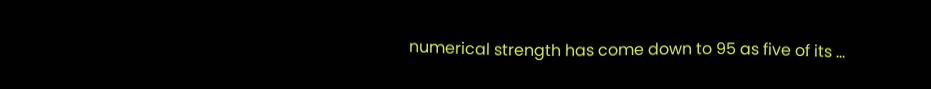numerical strength has come down to 95 as five of its ...